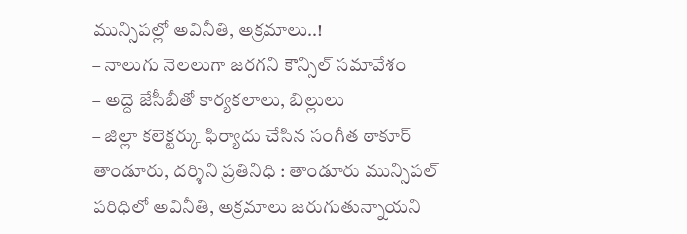మున్సిపల్లో అవినీతి, అక్రమాలు..!
– నాలుగు నెలలుగా జరగని కౌన్సిల్ సమావేశం
– అద్దె జేసీబీతో కార్యకలాలు, బిల్లులు
– జిల్లా కలెక్టర్కు ఫిర్యాదు చేసిన సంగీత ఠాకూర్
తాండూరు, దర్శిని ప్రతినిధి : తాండూరు మున్సిపల్ పరిధిలో అవినీతి, అక్రమాలు జరుగుతున్నాయని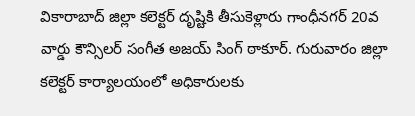వికారాబాద్ జిల్లా కలెక్టర్ దృష్టికి తీసుకెళ్లారు గాంధీనగర్ 20వ వార్డు కౌన్సిలర్ సంగీత అజయ్ సింగ్ ఠాకూర్. గురువారం జిల్లా కలెక్టర్ కార్యాలయంలో అధికారులకు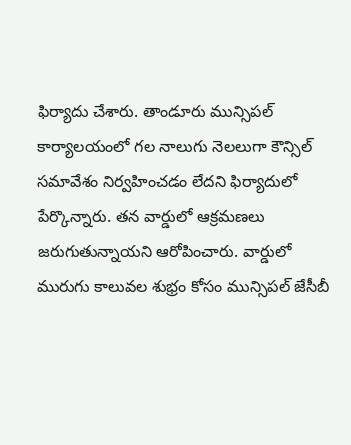ఫిర్యాదు చేశారు. తాండూరు మున్సిపల్ కార్యాలయంలో గల నాలుగు నెలలుగా కౌన్సిల్ సమావేశం నిర్వహించడం లేదని ఫిర్యాదులో పేర్కొన్నారు. తన వార్డులో ఆక్రమణలు జరుగుతున్నాయని ఆరోపించారు. వార్డులో మురుగు కాలువల శుభ్రం కోసం మున్సిపల్ జేసీబీ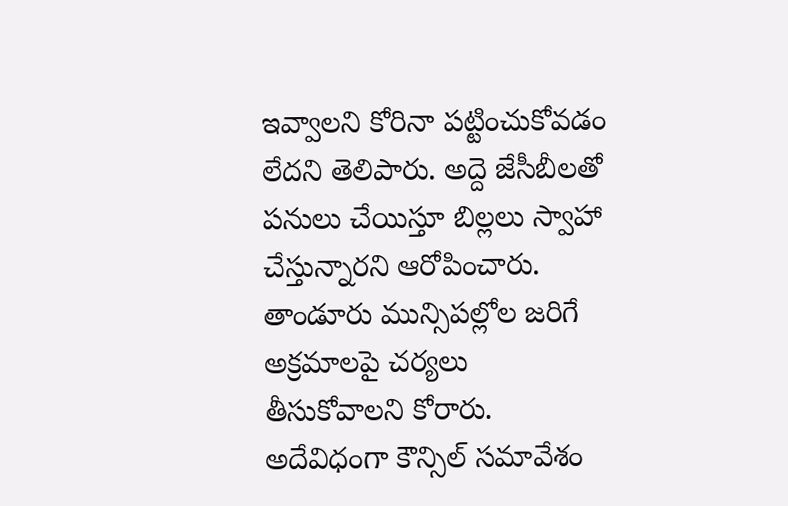ఇవ్వాలని కోరినా పట్టించుకోవడం లేదని తెలిపారు. అద్దె జేసీబీలతో పనులు చేయిస్తూ బిల్లలు స్వాహా చేస్తున్నారని ఆరోపించారు. తాండూరు మున్సిపల్లోల జరిగే అక్రమాలపై చర్యలు తీసుకోవాలని కోరారు. అదేవిధంగా కౌన్సిల్ సమావేశం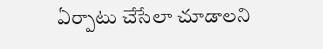ఏర్పాటు చేసేలా చూడాలని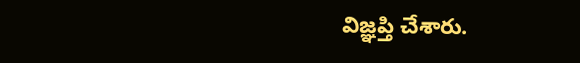విజ్ఞప్తి చేశారు.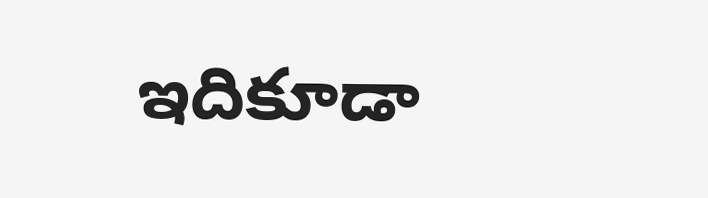ఇదికూడా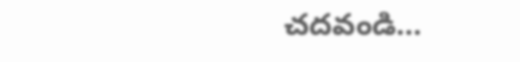చదవండి…